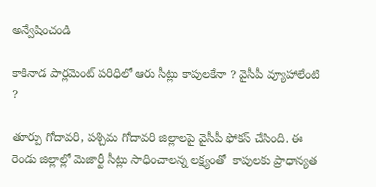అన్వేషించండి

కాకినాడ పార్లమెంట్ పరిధిలో ఆరు సీట్లు కాపులకేనా ? వైసీపీ వ్యూహాలేంటి ?

తూర్పు గోదావరి, పశ్చిమ గోదావరి జిల్లాలపై వైసీపీ ఫోకస్ చేసింది. ఈ రెండు జిల్లాల్లో మెజార్టీ సీట్లు సాధించాలన్న లక్ష్యంతో  కాపులకు ప్రాధాన్యత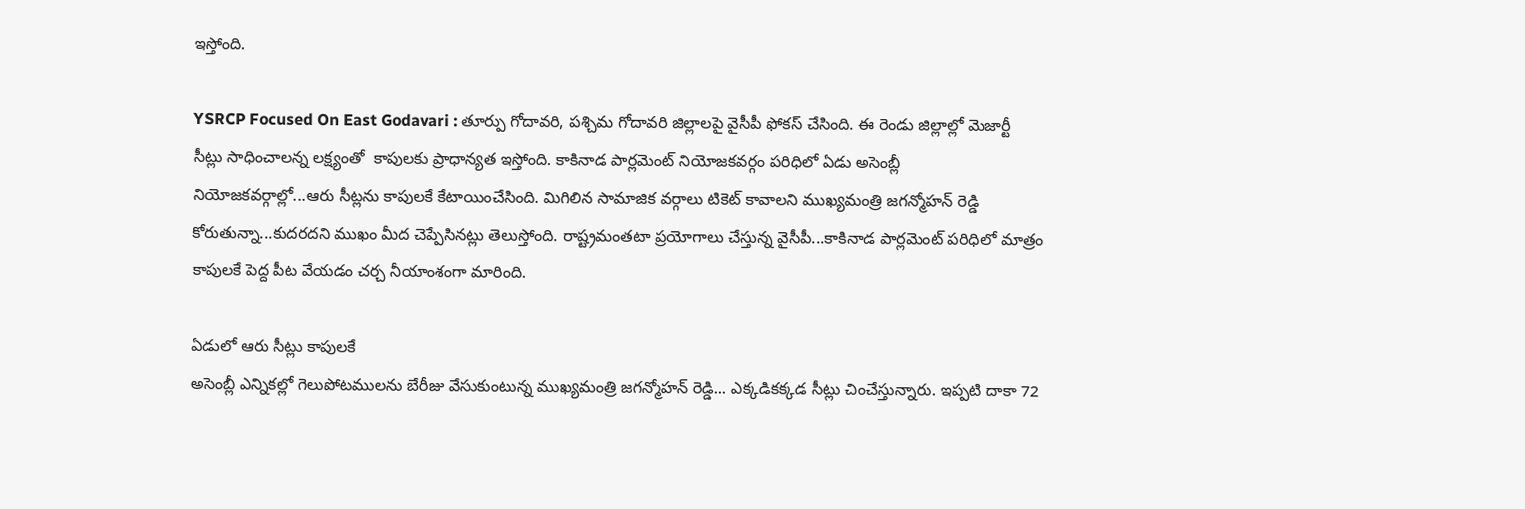ఇస్తోంది.

YSRCP Focused On East Godavari : తూర్పు గోదావరి, పశ్చిమ గోదావరి జిల్లాలపై వైసీపీ ఫోకస్ చేసింది. ఈ రెండు జిల్లాల్లో మెజార్టీ సీట్లు సాధించాలన్న లక్ష్యంతో  కాపులకు ప్రాధాన్యత ఇస్తోంది. కాకినాడ పార్లమెంట్ నియోజకవర్గం పరిధిలో ఏడు అసెంబ్లీ నియోజకవర్గాల్లో...ఆరు సీట్లను కాపులకే కేటాయించేసింది. మిగిలిన సామాజిక వర్గాలు టికెట్ కావాలని ముఖ్యమంత్రి జగన్మోహన్ రెడ్డి కోరుతున్నా...కుదరదని ముఖం మీద చెప్పేసినట్లు తెలుస్తోంది. రాష్ట్రమంతటా ప్రయోగాలు చేస్తున్న వైసీపీ...కాకినాడ పార్లమెంట్ పరిధిలో మాత్రం కాపులకే పెద్ద పీట వేయడం చర్చ నీయాంశంగా మారింది.

ఏడులో ఆరు సీట్లు కాపులకే
అసెంబ్లీ ఎన్నికల్లో గెలుపోటములను బేరీజు వేసుకుంటున్న ముఖ్యమంత్రి జగన్మోహన్ రెడ్డి... ఎక్కడికక్కడ సీట్లు చించేస్తున్నారు. ఇప్పటి దాకా 72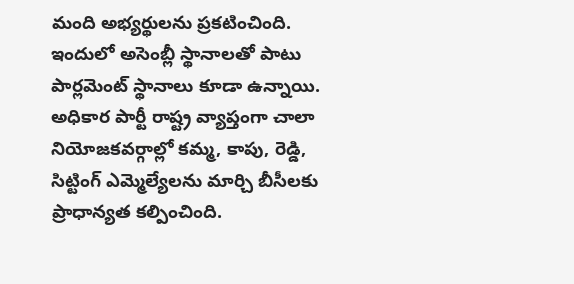మంది అభ్యర్థులను ప్రకటించింది. ఇందులో అసెంబ్లీ స్థానాలతో పాటు పార్లమెంట్ స్థానాలు కూడా ఉన్నాయి. అధికార పార్టీ రాష్ట్ర వ్యాప్తంగా చాలా నియోజకవర్గాల్లో కమ్మ, కాపు, రెడ్డి, సిట్టింగ్‌ ఎమ్మెల్యేలను మార్చి బీసీలకు ప్రాధాన్యత కల్పించింది.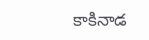కాకినాడ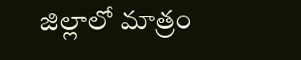జిల్లాలో మాత్రం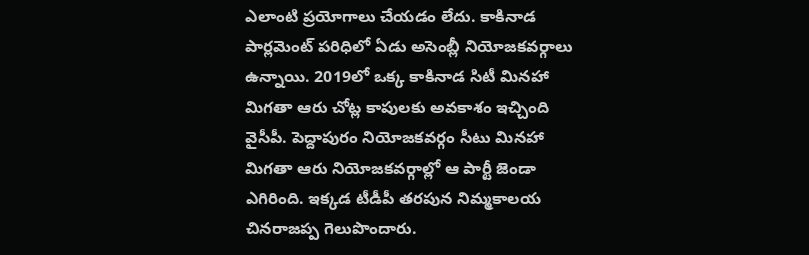ఎలాంటి ప్రయోగాలు చేయడం లేదు. కాకినాడ పార్లమెంట్ పరిధిలో ఏడు అసెంబ్లీ నియోజకవర్గాలు ఉన్నాయి. 2019లో ఒక్క కాకినాడ సిటీ మినహా మిగతా ఆరు చోట్ల కాపులకు అవకాశం ఇచ్చింది వైసీపీ. పెద్దాపురం నియోజకవర్గం సీటు మినహా మిగతా ఆరు నియోజకవర్గాల్లో ఆ పార్టీ జెండా ఎగిరింది. ఇక్కడ టీడీపీ తరపున నిమ్మకాలయ చినరాజప్ప గెలుపొందారు.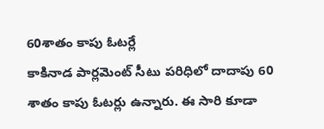60శాతం కాపు ఓటర్లే
కాకినాడ పార్లమెంట్ సీటు పరిధిలో దాదాపు 60 శాతం కాపు ఓటర్లు ఉన్నారు. ఈ సారి కూడా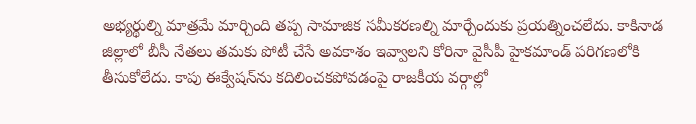అభ్యర్థుల్ని మాత్రమే మార్చింది తప్ప సామాజిక సమీకరణల్ని మార్చేందుకు ప్రయత్నించలేదు. కాకినాడ జిల్లాలో బీసీ నేతలు తమకు పోటీ చేసే అవకాశం ఇవ్వాలని కోరినా వైసీపీ హైకమాండ్ పరిగణలోకి తీసుకోలేదు. కాపు ఈక్వేషన్‌ను కదిలించకపోవడంపై రాజకీయ వర్గాల్లో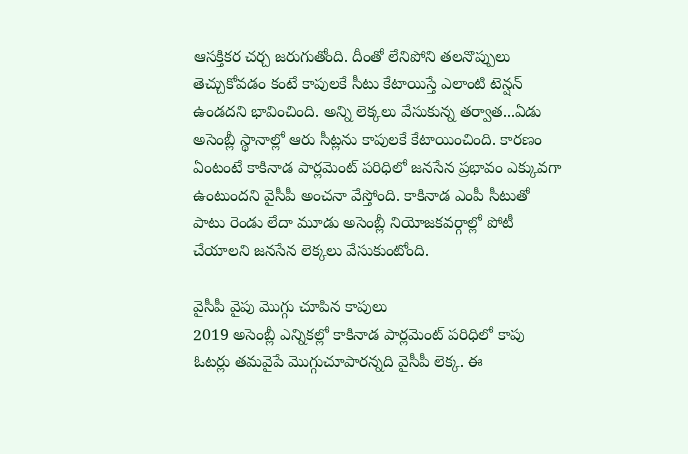ఆసక్తికర చర్చ జరుగుతోంది. దీంతో లేనిపోని తలనొప్పులు తెచ్చుకోవడం కంటే కాపులకే సీటు కేటాయిస్తే ఎలాంటి టెన్షన్ ఉండదని భావించింది. అన్ని లెక్కలు వేసుకున్న తర్వాత...ఏడు అసెంబ్లీ స్థానాల్లో ఆరు సీట్లను కాపులకే కేటాయించింది. కారణం ఏంటంటే కాకినాడ పార్లమెంట్ పరిధిలో జనసేన ప్రభావం ఎక్కువగా ఉంటుందని వైసీపీ అంచనా వేస్తోంది. కాకినాడ ఎంపీ సీటుతో పాటు రెండు లేదా మూడు అసెంబ్లీ నియోజకవర్గాల్లో పోటీ చేయాలని జనసేన లెక్కలు వేసుకుంటోంది.

వైసీపీ వైపు మొగ్గు చూపిన కాపులు
2019 అసెంబ్లీ ఎన్నికల్లో కాకినాడ పార్లమెంట్ పరిధిలో కాపు ఓటర్లు తమవైపే మొగ్గుచూపారన్నది వైసీపీ లెక్క. ఈ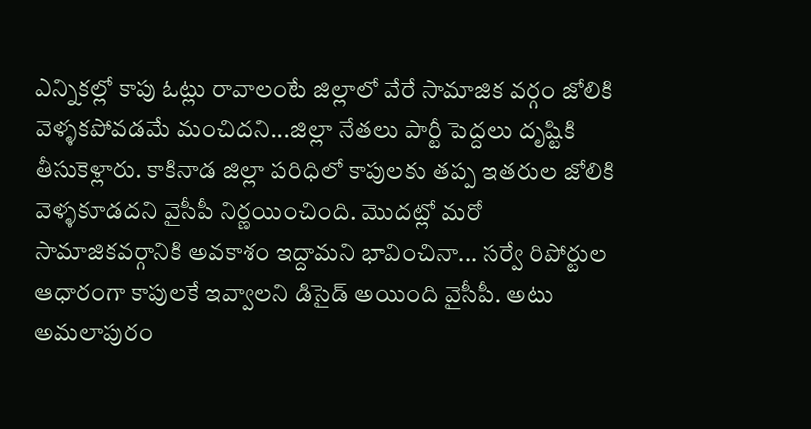ఎన్నికల్లో కాపు ఓట్లు రావాలంటే జిల్లాలో వేరే సామాజిక వర్గం జోలికి వెళ్ళకపోవడమే మంచిదని...జిల్లా నేతలు పార్టీ పెద్దలు దృష్టికి తీసుకెళ్లారు. కాకినాడ జిల్లా పరిధిలో కాపులకు తప్ప ఇతరుల జోలికి వెళ్ళకూడదని వైసీపీ నిర్ణయించింది. మొదట్లో మరో సామాజికవర్గానికి అవకాశం ఇద్దామని భావించినా... సర్వే రిపోర్టుల ఆధారంగా కాపులకే ఇవ్వాలని డిసైడ్ అయింది వైసీపీ. అటు అమలాపురం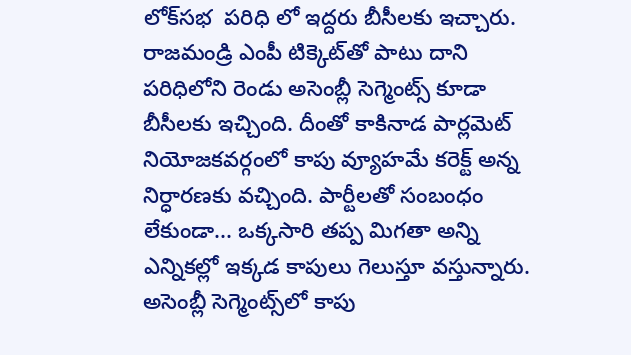లోక్‌సభ  పరిధి లో ఇద్దరు బీసీలకు ఇచ్చారు. రాజమండ్రి ఎంపీ టిక్కెట్‌తో పాటు దాని పరిధిలోని రెండు అసెంబ్లీ సెగ్మెంట్స్‌ కూడా బీసీలకు ఇచ్చింది. దీంతో కాకినాడ పార్లమెట్ నియోజకవర్గంలో కాపు వ్యూహమే కరెక్ట్‌ అన్న నిర్ధారణకు వచ్చింది. పార్టీలతో సంబంధం లేకుండా... ఒక్కసారి తప్ప మిగతా అన్ని ఎన్నికల్లో ఇక్కడ కాపులు గెలుస్తూ వస్తున్నారు. అసెంబ్లీ సెగ్మెంట్స్‌లో కాపు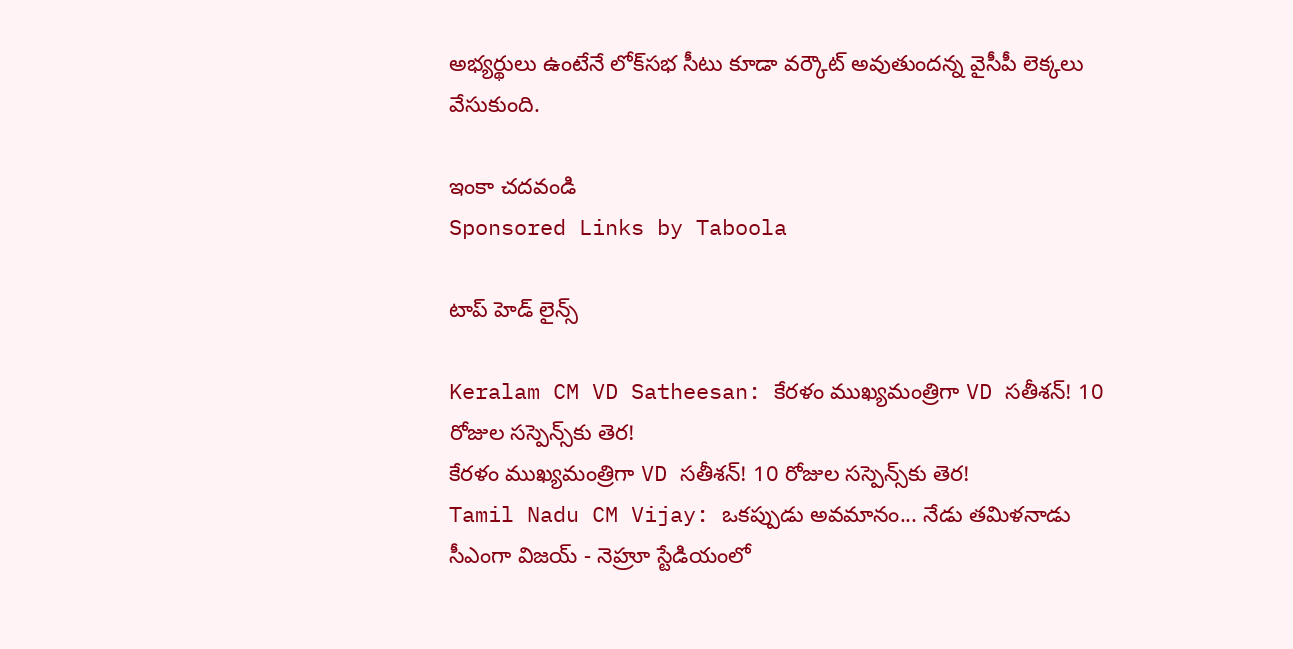అభ్యర్థులు ఉంటేనే లోక్‌సభ సీటు కూడా వర్కౌట్ అవుతుందన్న వైసీపీ లెక్కలు వేసుకుంది.

ఇంకా చదవండి
Sponsored Links by Taboola

టాప్ హెడ్ లైన్స్

Keralam CM VD Satheesan: కేరళం ముఖ్యమంత్రిగా VD సతీశన్! 10 రోజుల సస్పెన్స్‌కు తెర!
కేరళం ముఖ్యమంత్రిగా VD సతీశన్! 10 రోజుల సస్పెన్స్‌కు తెర!
Tamil Nadu CM Vijay: ఒకప్పుడు అవమానం... నేడు తమిళనాడు సీఎంగా విజయ్ - నెహ్రూ స్టేడియంలో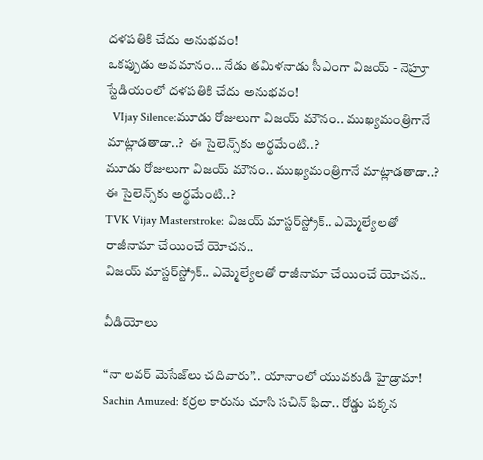దళపతికి చేదు అనుభవం!
ఒకప్పుడు అవమానం... నేడు తమిళనాడు సీఎంగా విజయ్ - నెహ్రూ స్టేడియంలో దళపతికి చేదు అనుభవం!
  VIjay Silence:మూడు రోజులుగా విజయ్ మౌనం.. ముఖ్యమంత్రిగానే మాట్లాడతాడా..?  ఈ సైలెన్స్‌కు అర్థమేంటి..?
మూడు రోజులుగా విజయ్ మౌనం.. ముఖ్యమంత్రిగానే మాట్లాడతాడా..?  ఈ సైలెన్స్‌కు అర్థమేంటి..?
TVK Vijay Masterstroke: విజయ్ మాస్టర్‌స్ట్రోక్.. ఎమ్మెల్యేలతో రాజీనామా చేయించే యోచన..
విజయ్ మాస్టర్‌స్ట్రోక్.. ఎమ్మెల్యేలతో రాజీనామా చేయించే యోచన..

వీడియోలు

“నా లవర్ మెసేజ్‌లు చదివారు”.. యానాంలో యువకుడి హైడ్రామా!
Sachin Amuzed: కర్రల కారును చూసి సచిన్ ఫిదా.. రోడ్డు పక్కన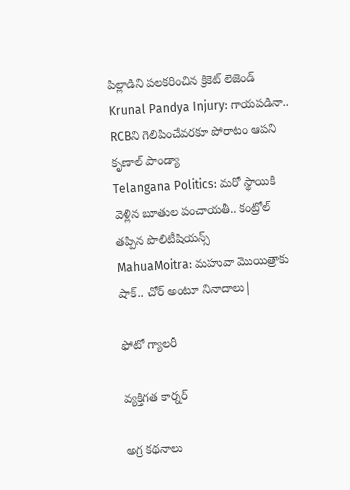పిల్లాడిని పలకరించిన క్రికెట్ లెజెండ్
Krunal Pandya Injury: గాయపడినా.. RCBని గెలిపించేవరకూ పోరాటం ఆపని కృణాల్ పాండ్యా
Telangana Politics: మరో స్థాయికి వెళ్లిన బూతుల పంచాయతీ.. కంట్రోల్ తప్పిన పొలిటీషియన్స్
MahuaMoitra: మహువా మొయిత్రాకు షాక్.. చోర్ అంటూ నినాదాలు|

ఫోటో గ్యాలరీ

వ్యక్తిగత కార్నర్

అగ్ర కథనాలు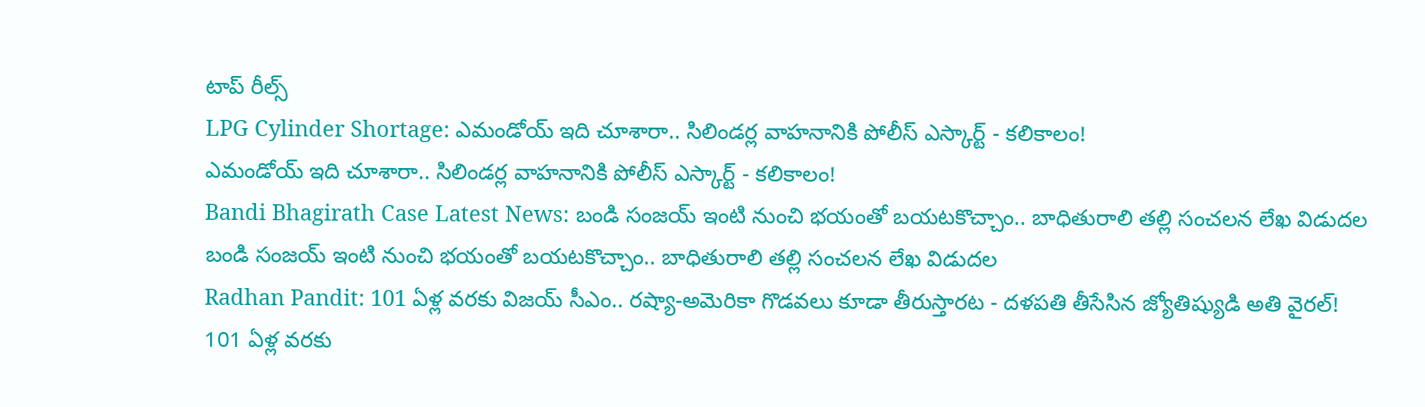టాప్ రీల్స్
LPG Cylinder Shortage: ఎమండోయ్ ఇది చూశారా.. సిలిండర్ల వాహనానికి పోలీస్ ఎస్కార్ట్ - కలికాలం!
ఎమండోయ్ ఇది చూశారా.. సిలిండర్ల వాహనానికి పోలీస్ ఎస్కార్ట్ - కలికాలం!
Bandi Bhagirath Case Latest News: బండి సంజయ్ ఇంటి నుంచి భయంతో బయటకొచ్చాం.. బాధితురాలి తల్లి సంచలన లేఖ విడుదల
బండి సంజయ్ ఇంటి నుంచి భయంతో బయటకొచ్చాం.. బాధితురాలి తల్లి సంచలన లేఖ విడుదల
Radhan Pandit: 101 ఏళ్ల వరకు విజయ్ సీఎం.. రష్యా-అమెరికా గొడవలు కూడా తీరుస్తారట - దళపతి తీసేసిన జ్యోతిష్యుడి అతి వైరల్!
101 ఏళ్ల వరకు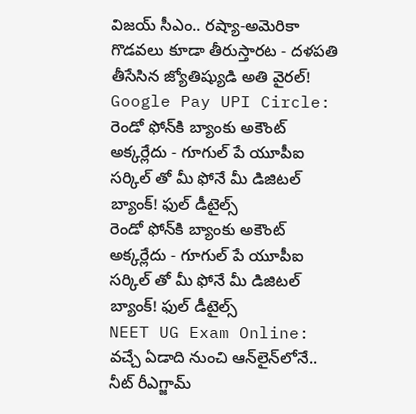విజయ్ సీఎం.. రష్యా-అమెరికా గొడవలు కూడా తీరుస్తారట - దళపతి తీసేసిన జ్యోతిష్యుడి అతి వైరల్!
Google Pay UPI Circle: రెండో ఫోన్‌కి బ్యాంకు అకౌంట్ అక్కర్లేదు - గూగుల్ పే యూపీఐ సర్కిల్ తో మీ ఫోనే మీ డిజిటల్ బ్యాంక్! ఫుల్ డీటైల్స్
రెండో ఫోన్‌కి బ్యాంకు అకౌంట్ అక్కర్లేదు - గూగుల్ పే యూపీఐ సర్కిల్ తో మీ ఫోనే మీ డిజిటల్ బ్యాంక్! ఫుల్ డీటైల్స్
NEET UG Exam Online: వచ్చే ఏడాది నుంచి ఆన్‌లైన్‌లోనే.. నీట్ రీఎగ్జామ్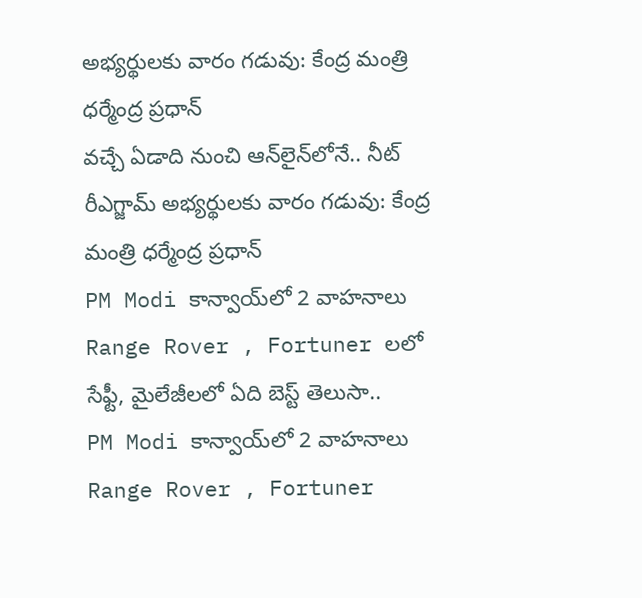అభ్యర్థులకు వారం గడువు: కేంద్ర మంత్రి ధర్మేంద్ర ప్రధాన్
వచ్చే ఏడాది నుంచి ఆన్‌లైన్‌లోనే.. నీట్ రీఎగ్జామ్ అభ్యర్థులకు వారం గడువు: కేంద్ర మంత్రి ధర్మేంద్ర ప్రధాన్
PM Modi కాన్వాయ్‌లో 2 వాహనాలు Range Rover , Fortuner లలో సేఫ్టీ, మైలేజీలలో ఏది బెస్ట్ తెలుసా..
PM Modi కాన్వాయ్‌లో 2 వాహనాలు Range Rover , Fortuner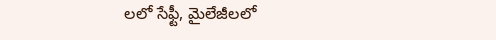లలో సేఫ్టీ, మైలేజీలలో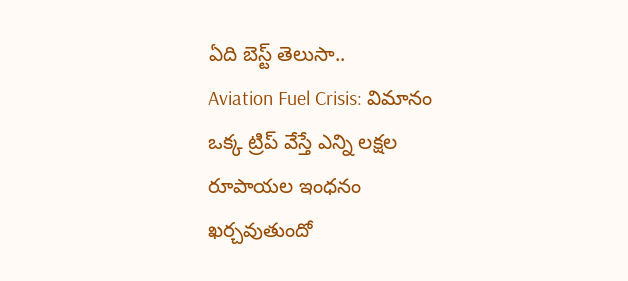ఏది బెస్ట్ తెలుసా..
Aviation Fuel Crisis: విమానం ఒక్క ట్రిప్ వేస్తే ఎన్ని లక్షల రూపాయల ఇంధనం ఖర్చవుతుందో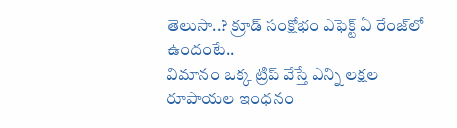తెలుసా..? క్రూడ్ సంక్షోభం ఎఫెక్ట్ ఏ రేంజ్‌లో ఉందంటే..
విమానం ఒక్క ట్రిప్ వేస్తే ఎన్ని లక్షల రూపాయల ఇంధనం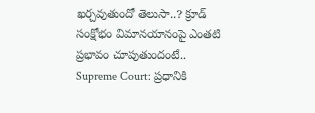ఖర్చవుతుందో తెలుసా..? క్రూడ్ సంక్షోభం విమానయానంపై ఎంతటి ప్రభావం చూపుతుందంటే..
Supreme Court: ప్రధానికి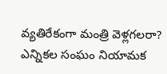వ్యతిరేకంగా మంత్రి వెళ్లగలరా? ఎన్నికల సంఘం నియామక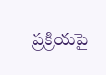ప్రక్రియపై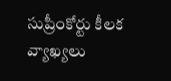సుప్రీంకోర్టు కీలక వ్యాఖ్యలు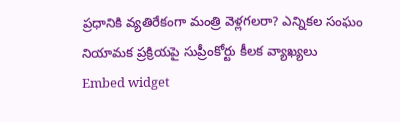ప్రధానికి వ్యతిరేకంగా మంత్రి వెళ్లగలరా? ఎన్నికల సంఘం నియామక ప్రక్రియపై సుప్రీంకోర్టు కీలక వ్యాఖ్యలు
Embed widget